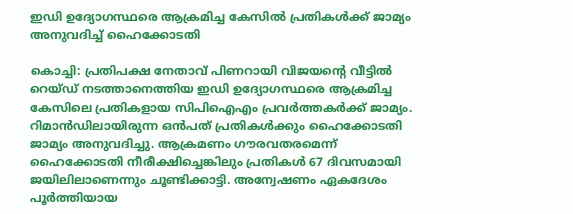ഇഡി ഉദ്യോഗസ്ഥരെ ആക്രമിച്ച കേസിൽ പ്രതികൾക്ക് ജാമ്യം അനുവദിച്ച് ഹൈക്കോടതി

കൊച്ചി: പ്രതിപക്ഷ നേതാവ് പിണറായി വിജയന്റെ വീട്ടിൽ റെയ്ഡ് നടത്താനെത്തിയ ഇഡി ഉദ്യോഗസ്ഥരെ ആക്രമിച്ച കേസിലെ പ്രതികളായ സിപിഐഎം പ്രവര്‍ത്തകര്‍ക്ക് ജാമ്യം. റിമാന്‍ഡിലായിരുന്ന ഒന്‍പത് പ്രതികള്‍ക്കും ഹൈക്കോടതി ജാമ്യം അനുവദിച്ചു. ആക്രമണം ഗൗരവതരമെന്ന് ഹൈക്കോടതി നീരീക്ഷിച്ചെങ്കിലും പ്രതികള്‍ 67 ദിവസമായി ജയിലിലാണെന്നും ചൂണ്ടിക്കാട്ടി. അന്വേഷണം ഏകദേശം പൂര്‍ത്തിയായ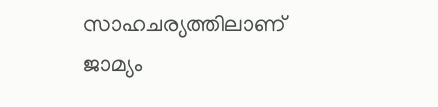സാഹചര്യത്തിലാണ് ജാമ്യം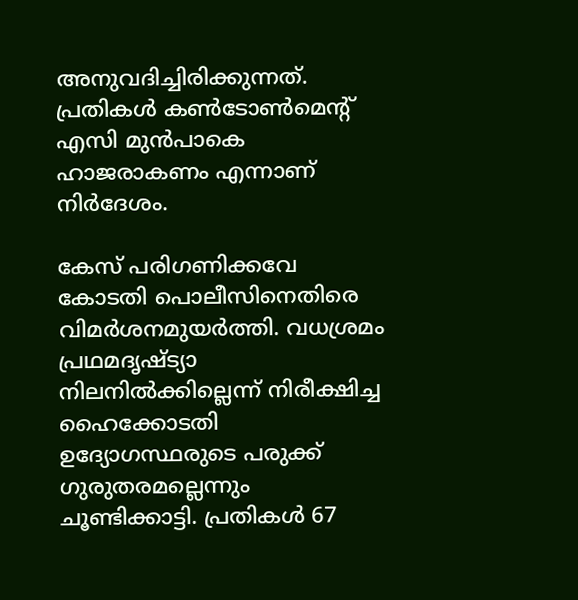അനുവദിച്ചിരിക്കുന്നത്. പ്രതികള്‍ കണ്‍ടോണ്‍മെന്റ് എസി മുന്‍പാകെ ഹാജരാകണം എന്നാണ് നിര്‍ദേശം.

കേസ് പരിഗണിക്കവേ കോടതി പൊലീസിനെതിരെ വിമര്‍ശനമുയര്‍ത്തി. വധശ്രമം പ്രഥമദൃഷ്ട്യാ നിലനില്‍ക്കില്ലെന്ന് നിരീക്ഷിച്ച ഹൈക്കോടതി ഉദ്യോഗസ്ഥരുടെ പരുക്ക് ഗുരുതരമല്ലെന്നും ചൂണ്ടിക്കാട്ടി. പ്രതികള്‍ 67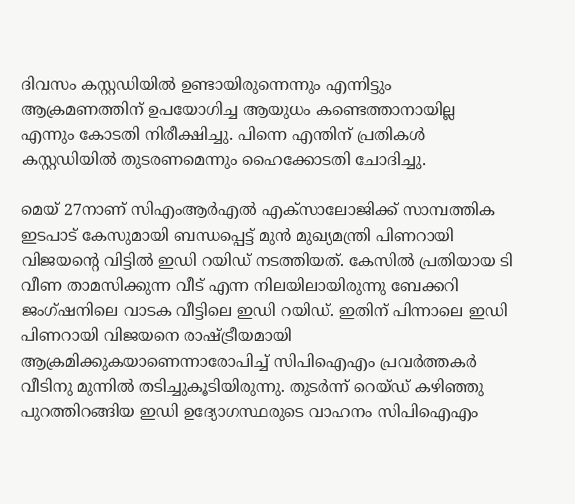ദിവസം കസ്റ്റഡിയില്‍ ഉണ്ടായിരുന്നെന്നും എന്നിട്ടും ആക്രമണത്തിന് ഉപയോഗിച്ച ആയുധം കണ്ടെത്താനായില്ല എന്നും കോടതി നിരീക്ഷിച്ചു. പിന്നെ എന്തിന് പ്രതികള്‍ കസ്റ്റഡിയില്‍ തുടരണമെന്നും ഹൈക്കോടതി ചോദിച്ചു.

മെയ് 27നാണ് സിഎംആര്‍എല്‍ എക്സാലോജിക്ക് സാമ്പത്തിക ഇടപാട് കേസുമായി ബന്ധപ്പെട്ട് മുന്‍ മുഖ്യമന്ത്രി പിണറായി വിജയന്റെ വിട്ടില്‍ ഇഡി റയിഡ് നടത്തിയത്. കേസില്‍ പ്രതിയായ ടി വീണ താമസിക്കുന്ന വീട് എന്ന നിലയിലായിരുന്നു ബേക്കറി ജംഗ്ഷനിലെ വാടക വീട്ടിലെ ഇഡി റയിഡ്. ഇതിന് പിന്നാലെ ഇഡി പിണറായി വിജയനെ രാഷ്ട്രീയമായി ആക്രമിക്കുകയാണെന്നാരോപിച്ച് സിപിഐഎം പ്രവര്‍ത്തകര്‍ വീടിനു മുന്നില്‍ തടിച്ചുകൂടിയിരുന്നു. തുടർന്ന് റെയ്ഡ് കഴിഞ്ഞു പുറത്തിറങ്ങിയ ഇഡി ഉദ്യോഗസ്ഥരുടെ വാഹനം സിപിഐഎം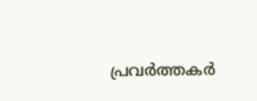പ്രവര്‍ത്തകര്‍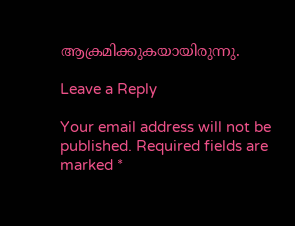ആക്രമിക്കുകയായിരുന്നു.

Leave a Reply

Your email address will not be published. Required fields are marked *